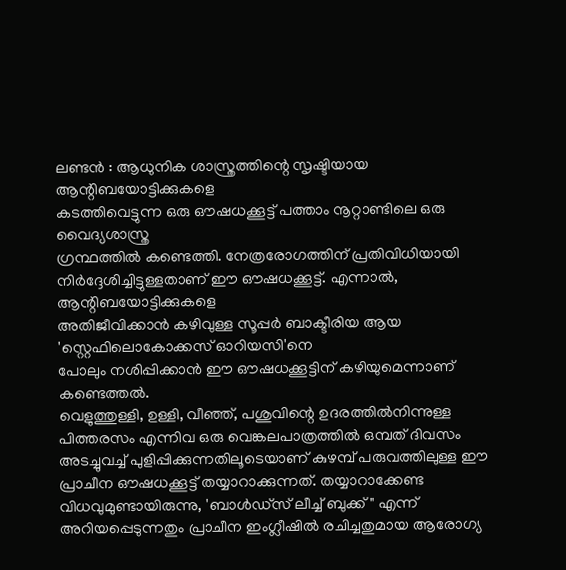ലണ്ടൻ : ആധുനിക ശാസ്ത്രത്തിന്റെ സൃഷ്ടിയായ ആന്റിബയോട്ടിക്കുകളെ
കടത്തിവെട്ടുന്ന ഒരു ഔഷധക്കൂട്ട് പത്താം നൂറ്റാണ്ടിലെ ഒരു വൈദ്യശാസ്ത്ര
ഗ്രന്ഥത്തിൽ കണ്ടെത്തി. നേത്രരോഗത്തിന് പ്രതിവിധിയായി
നിർദ്ദേശിച്ചിട്ടുള്ളതാണ് ഈ ഔഷധക്കൂട്ട്. എന്നാൽ, ആന്റിബയോട്ടിക്കുകളെ
അതിജീവിക്കാൻ കഴിവുള്ള സൂപ്പർ ബാക്ടീരിയ ആയ 'സ്റ്റെഫിലൊകോക്കസ് ഓറിയസി'നെ
പോലും നശിപ്പിക്കാൻ ഈ ഔഷധക്കൂട്ടിന് കഴിയുമെന്നാണ് കണ്ടെത്തൽ.
വെളുത്തുള്ളി, ഉള്ളി, വീഞ്ഞ്, പശുവിന്റെ ഉദരത്തിൽനിന്നുള്ള പിത്തരസം എന്നിവ ഒരു വെങ്കലപാത്രത്തിൽ ഒമ്പത് ദിവസം അടച്ചുവച്ച് പുളിപ്പിക്കുന്നതിലൂടെയാണ് കുഴമ്പ് പരുവത്തിലുള്ള ഈ പ്രാചീന ഔഷധക്കൂട്ട് തയ്യാറാക്കുന്നത്. തയ്യാറാക്കേണ്ട വിധവുമുണ്ടായിരുന്നു, 'ബാൾഡ്സ് ലീച്ച് ബുക്ക്" എന്ന് അറിയപ്പെടുന്നതും പ്രാചീന ഇംഗ്ലീഷിൽ രചിച്ചതുമായ ആരോഗ്യ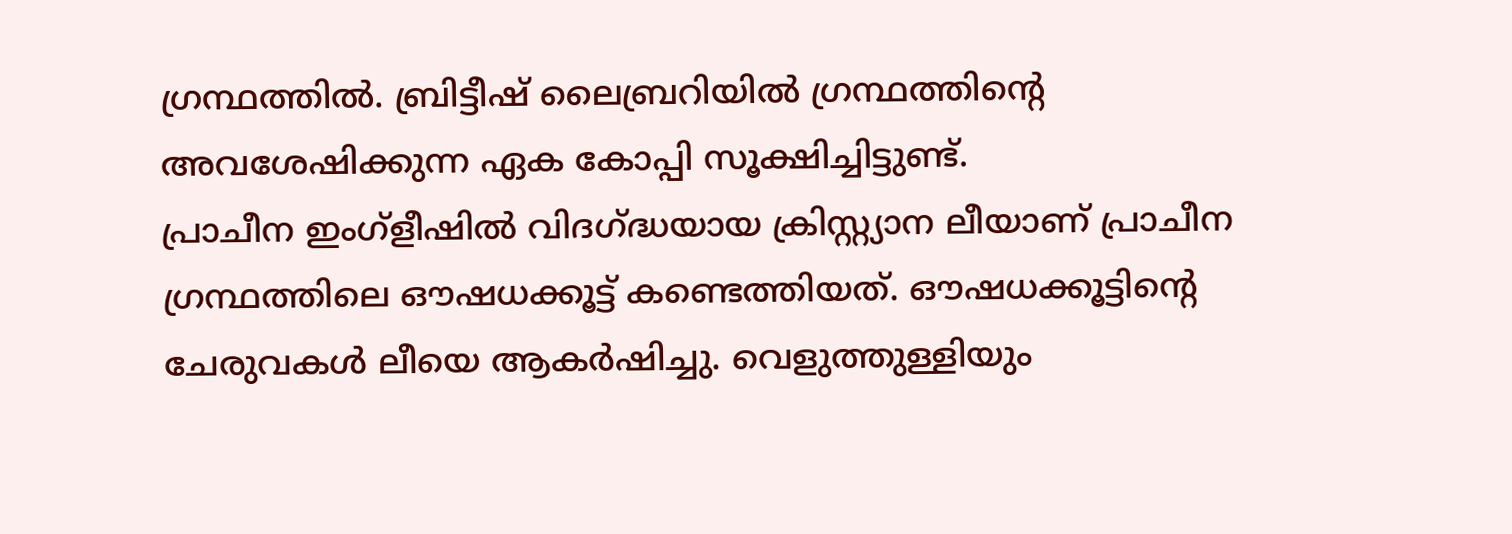ഗ്രന്ഥത്തിൽ. ബ്രിട്ടീഷ് ലൈബ്രറിയിൽ ഗ്രന്ഥത്തിന്റെ അവശേഷിക്കുന്ന ഏക കോപ്പി സൂക്ഷിച്ചിട്ടുണ്ട്.
പ്രാചീന ഇംഗ്ളീഷിൽ വിദഗ്ദ്ധയായ ക്രിസ്റ്റ്യാന ലീയാണ് പ്രാചീന ഗ്രന്ഥത്തിലെ ഔഷധക്കൂട്ട് കണ്ടെത്തിയത്. ഔഷധക്കൂട്ടിന്റെ ചേരുവകൾ ലീയെ ആകർഷിച്ചു. വെളുത്തുള്ളിയും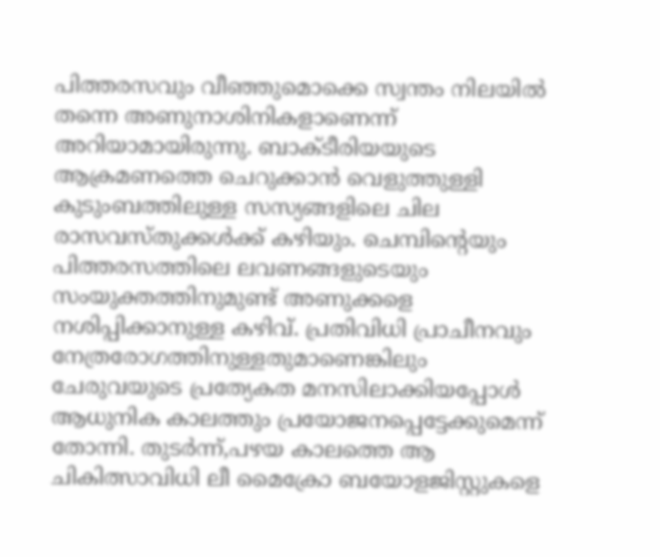പിത്തരസവും വീഞ്ഞുമൊക്കെ സ്വന്തം നിലയിൽ തന്നെ അണുനാശിനികളാണെന്ന് അറിയാമായിരുന്നു. ബാക്ടീരിയയുടെ ആക്രമണത്തെ ചെറുക്കാൻ വെളുത്തുള്ളി കുടുംബത്തിലുള്ള സസ്യങ്ങളിലെ ചില രാസവസ്തുക്കൾക്ക് കഴിയും. ചെമ്പിന്റെയും പിത്തരസത്തിലെ ലവണങ്ങളുടെയും സംയുക്തത്തിനുമുണ്ട് അണുക്കളെ നശിപ്പിക്കാനുള്ള കഴിവ്. പ്രതിവിധി പ്രാചീനവും നേത്രരോഗത്തിനുള്ളതുമാണെങ്കിലും ചേരുവയുടെ പ്രത്യേകത മനസിലാക്കിയപ്പോൾ ആധുനിക കാലത്തും പ്രയോജനപ്പെട്ടേക്കുമെന്ന് തോന്നി. തുടർന്ന്,പഴയ കാലത്തെ ആ ചികിത്സാവിധി ലീ മൈക്രോ ബയോളജിസ്റ്റുകളെ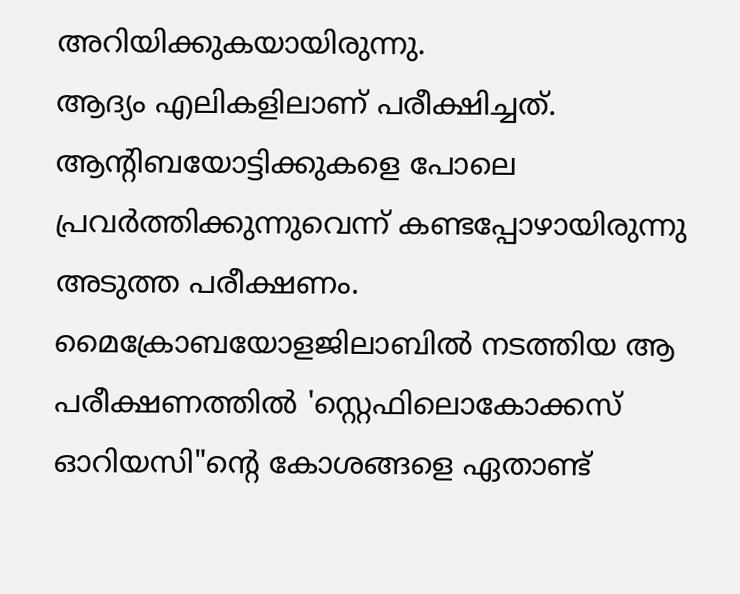അറിയിക്കുകയായിരുന്നു.
ആദ്യം എലികളിലാണ് പരീക്ഷിച്ചത്. ആന്റിബയോട്ടിക്കുകളെ പോലെ പ്രവർത്തിക്കുന്നുവെന്ന് കണ്ടപ്പോഴായിരുന്നു അടുത്ത പരീക്ഷണം.
മൈക്രോബയോളജിലാബിൽ നടത്തിയ ആ പരീക്ഷണത്തിൽ 'സ്റ്റെഫിലൊകോക്കസ് ഓറിയസി"ന്റെ കോശങ്ങളെ ഏതാണ്ട്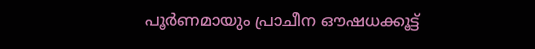പൂർണമായും പ്രാചീന ഔഷധക്കൂട്ട്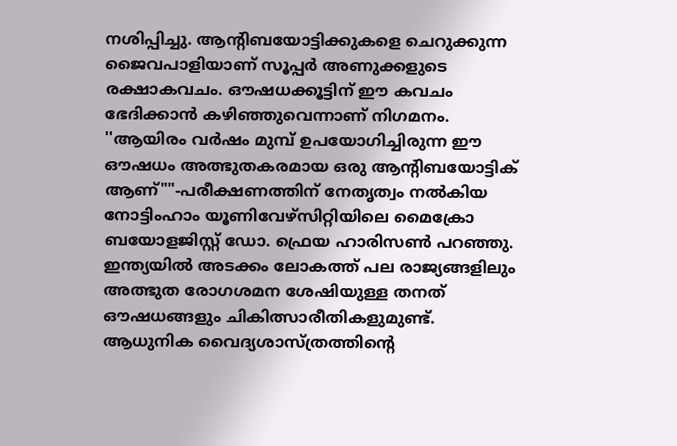നശിപ്പിച്ചു. ആന്റിബയോട്ടിക്കുകളെ ചെറുക്കുന്ന ജൈവപാളിയാണ് സൂപ്പർ അണുക്കളുടെ രക്ഷാകവചം. ഔഷധക്കൂട്ടിന് ഈ കവചം ഭേദിക്കാൻ കഴിഞ്ഞുവെന്നാണ് നിഗമനം.
''ആയിരം വർഷം മുമ്പ് ഉപയോഗിച്ചിരുന്ന ഈ ഔഷധം അത്ഭുതകരമായ ഒരു ആന്റിബയോട്ടിക് ആണ്""-പരീക്ഷണത്തിന് നേതൃത്വം നൽകിയ നോട്ടിംഹാം യൂണിവേഴ്സിറ്റിയിലെ മൈക്രോ ബയോളജിസ്റ്റ് ഡോ. ഫ്രെയ ഹാരിസൺ പറഞ്ഞു.
ഇന്ത്യയിൽ അടക്കം ലോകത്ത് പല രാജ്യങ്ങളിലും അത്ഭുത രോഗശമന ശേഷിയുള്ള തനത് ഔഷധങ്ങളും ചികിത്സാരീതികളുമുണ്ട്. ആധുനിക വൈദ്യശാസ്ത്രത്തിന്റെ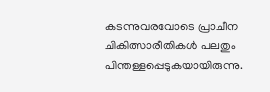കടന്നുവരവോടെ പ്രാചീന ചികിത്സാരീതികൾ പലതും പിന്തള്ളപ്പെടുകയായിരുന്നു.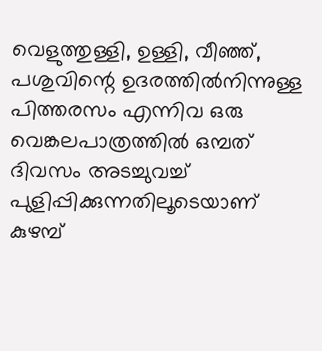വെളുത്തുള്ളി, ഉള്ളി, വീഞ്ഞ്, പശുവിന്റെ ഉദരത്തിൽനിന്നുള്ള പിത്തരസം എന്നിവ ഒരു വെങ്കലപാത്രത്തിൽ ഒമ്പത് ദിവസം അടച്ചുവച്ച് പുളിപ്പിക്കുന്നതിലൂടെയാണ് കുഴമ്പ്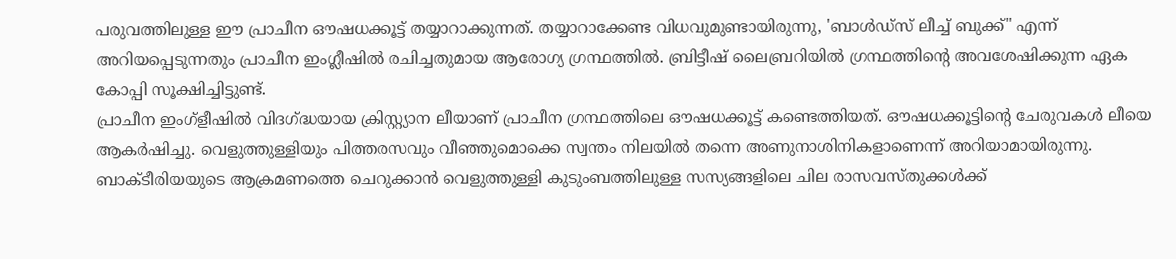പരുവത്തിലുള്ള ഈ പ്രാചീന ഔഷധക്കൂട്ട് തയ്യാറാക്കുന്നത്. തയ്യാറാക്കേണ്ട വിധവുമുണ്ടായിരുന്നു, 'ബാൾഡ്സ് ലീച്ച് ബുക്ക്" എന്ന് അറിയപ്പെടുന്നതും പ്രാചീന ഇംഗ്ലീഷിൽ രചിച്ചതുമായ ആരോഗ്യ ഗ്രന്ഥത്തിൽ. ബ്രിട്ടീഷ് ലൈബ്രറിയിൽ ഗ്രന്ഥത്തിന്റെ അവശേഷിക്കുന്ന ഏക കോപ്പി സൂക്ഷിച്ചിട്ടുണ്ട്.
പ്രാചീന ഇംഗ്ളീഷിൽ വിദഗ്ദ്ധയായ ക്രിസ്റ്റ്യാന ലീയാണ് പ്രാചീന ഗ്രന്ഥത്തിലെ ഔഷധക്കൂട്ട് കണ്ടെത്തിയത്. ഔഷധക്കൂട്ടിന്റെ ചേരുവകൾ ലീയെ ആകർഷിച്ചു. വെളുത്തുള്ളിയും പിത്തരസവും വീഞ്ഞുമൊക്കെ സ്വന്തം നിലയിൽ തന്നെ അണുനാശിനികളാണെന്ന് അറിയാമായിരുന്നു. ബാക്ടീരിയയുടെ ആക്രമണത്തെ ചെറുക്കാൻ വെളുത്തുള്ളി കുടുംബത്തിലുള്ള സസ്യങ്ങളിലെ ചില രാസവസ്തുക്കൾക്ക്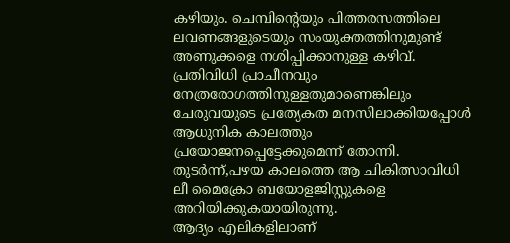കഴിയും. ചെമ്പിന്റെയും പിത്തരസത്തിലെ ലവണങ്ങളുടെയും സംയുക്തത്തിനുമുണ്ട് അണുക്കളെ നശിപ്പിക്കാനുള്ള കഴിവ്. പ്രതിവിധി പ്രാചീനവും നേത്രരോഗത്തിനുള്ളതുമാണെങ്കിലും ചേരുവയുടെ പ്രത്യേകത മനസിലാക്കിയപ്പോൾ ആധുനിക കാലത്തും പ്രയോജനപ്പെട്ടേക്കുമെന്ന് തോന്നി. തുടർന്ന്,പഴയ കാലത്തെ ആ ചികിത്സാവിധി ലീ മൈക്രോ ബയോളജിസ്റ്റുകളെ അറിയിക്കുകയായിരുന്നു.
ആദ്യം എലികളിലാണ്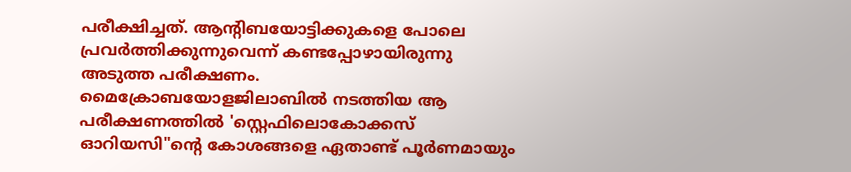പരീക്ഷിച്ചത്. ആന്റിബയോട്ടിക്കുകളെ പോലെ പ്രവർത്തിക്കുന്നുവെന്ന് കണ്ടപ്പോഴായിരുന്നു അടുത്ത പരീക്ഷണം.
മൈക്രോബയോളജിലാബിൽ നടത്തിയ ആ പരീക്ഷണത്തിൽ 'സ്റ്റെഫിലൊകോക്കസ് ഓറിയസി"ന്റെ കോശങ്ങളെ ഏതാണ്ട് പൂർണമായും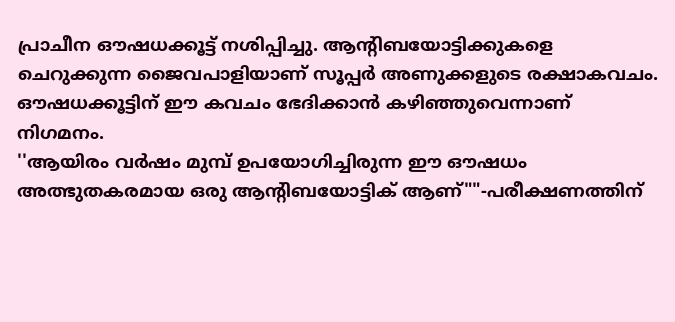പ്രാചീന ഔഷധക്കൂട്ട് നശിപ്പിച്ചു. ആന്റിബയോട്ടിക്കുകളെ ചെറുക്കുന്ന ജൈവപാളിയാണ് സൂപ്പർ അണുക്കളുടെ രക്ഷാകവചം. ഔഷധക്കൂട്ടിന് ഈ കവചം ഭേദിക്കാൻ കഴിഞ്ഞുവെന്നാണ് നിഗമനം.
''ആയിരം വർഷം മുമ്പ് ഉപയോഗിച്ചിരുന്ന ഈ ഔഷധം അത്ഭുതകരമായ ഒരു ആന്റിബയോട്ടിക് ആണ്""-പരീക്ഷണത്തിന്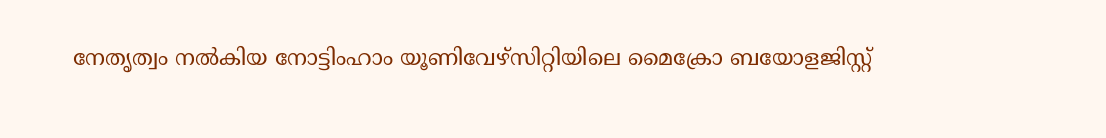നേതൃത്വം നൽകിയ നോട്ടിംഹാം യൂണിവേഴ്സിറ്റിയിലെ മൈക്രോ ബയോളജിസ്റ്റ്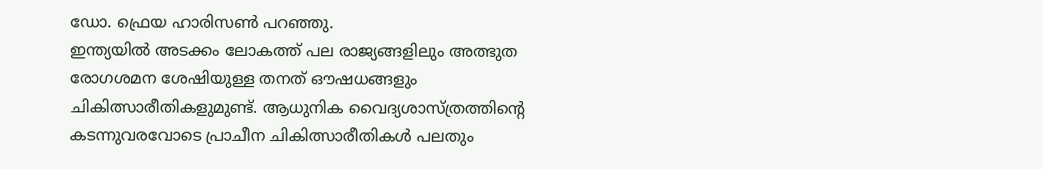ഡോ. ഫ്രെയ ഹാരിസൺ പറഞ്ഞു.
ഇന്ത്യയിൽ അടക്കം ലോകത്ത് പല രാജ്യങ്ങളിലും അത്ഭുത രോഗശമന ശേഷിയുള്ള തനത് ഔഷധങ്ങളും ചികിത്സാരീതികളുമുണ്ട്. ആധുനിക വൈദ്യശാസ്ത്രത്തിന്റെ കടന്നുവരവോടെ പ്രാചീന ചികിത്സാരീതികൾ പലതും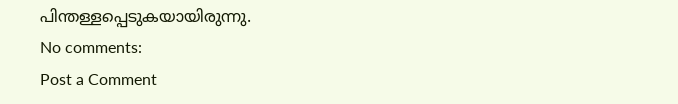പിന്തള്ളപ്പെടുകയായിരുന്നു.
No comments:
Post a Comment